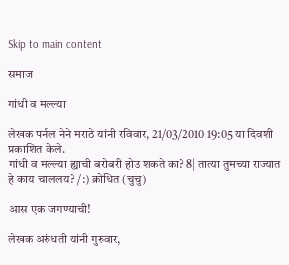Skip to main content

समाज

गांधी व मल्ल्या

लेखक पर्नल नेने मराठे यांनी रविवार, 21/03/2010 19:05 या दिवशी प्रकाशित केले.
गांधी व मल्ल्या ह्याची बरोबरी होउ शकते का? 8| तात्या तुमच्या राज्यात हे काय चाललय? /:) क्रोधित (चुचु)

आस एक जगण्याची!

लेखक अरुंधती यांनी गुरुवार,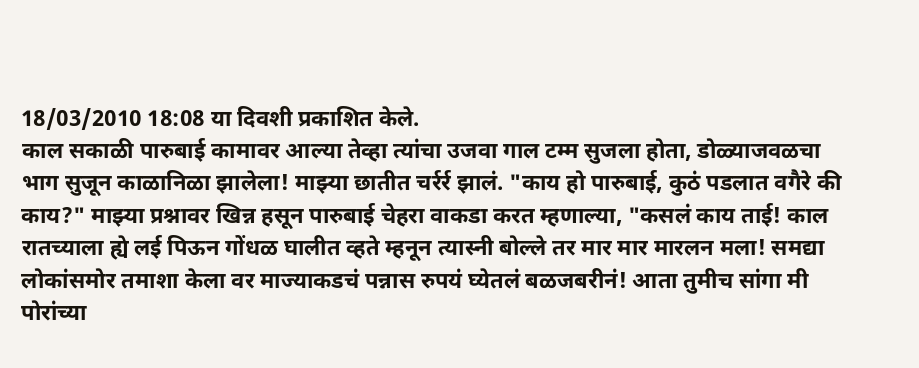18/03/2010 18:08 या दिवशी प्रकाशित केले.
काल सकाळी पारुबाई कामावर आल्या तेव्हा त्यांचा उजवा गाल टम्म सुजला होता, डोळ्याजवळचा भाग सुजून काळानिळा झालेला! माझ्या छातीत चर्रर्र झालं. "काय हो पारुबाई, कुठं पडलात वगैरे की काय?" माझ्या प्रश्नावर खिन्न हसून पारुबाई चेहरा वाकडा करत म्हणाल्या, "कसलं काय ताई! काल रातच्याला ह्ये लई पिऊन गोंधळ घालीत व्हते म्हनून त्यास्नी बोल्ले तर मार मार मारलन मला! समद्या लोकांसमोर तमाशा केला वर माज्याकडचं पन्नास रुपयं घ्येतलं बळजबरीनं! आता तुमीच सांगा मी पोरांच्या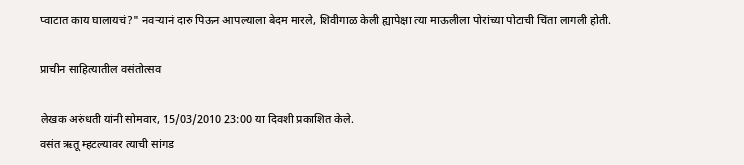प्वाटात काय घालायचं?" नवर्‍यानं दारु पिऊन आपल्याला बेदम मारले, शिवीगाळ केली ह्यापेक्षा त्या माऊलीला पोरांच्या पोटाची चिंता लागली होती.

प्राचीन साहित्यातील वसंतोत्सव

लेखक अरुंधती यांनी सोमवार, 15/03/2010 23:00 या दिवशी प्रकाशित केले.
वसंत ऋतू म्हटल्यावर त्याची सांगड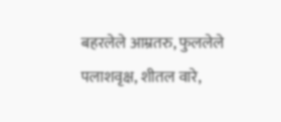बहरलेले आम्रतरु, फुललेले पलाशवृक्ष, शीतल वारे,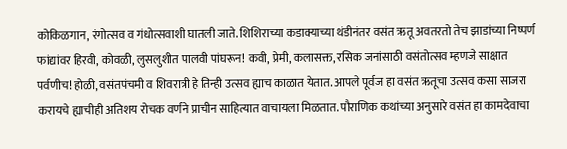कोकिळगान, रंगोत्सव व गंधोत्सवाशी घातली जाते. शिशिराच्या कडाक्याच्या थंडीनंतर वसंत ऋतू अवतरतो तेच झाडांच्या निष्पर्ण फांद्यांवर हिरवी, कोवळी, लुसलुशीत पालवी पांघरून! कवी, प्रेमी, कलासक्त, रसिक जनांसाठी वसंतोत्सव म्हणजे साक्षात पर्वणीच! होळी, वसंतपंचमी व शिवरात्री हे तिन्ही उत्सव ह्याच काळात येतात. आपले पूर्वज हा वसंत ऋतूचा उत्सव कसा साजरा करायचे ह्याचीही अतिशय रोचक वर्णने प्राचीन साहित्यात वाचायला मिळतात. पौराणिक कथांच्या अनुसारे वसंत हा कामदेवाचा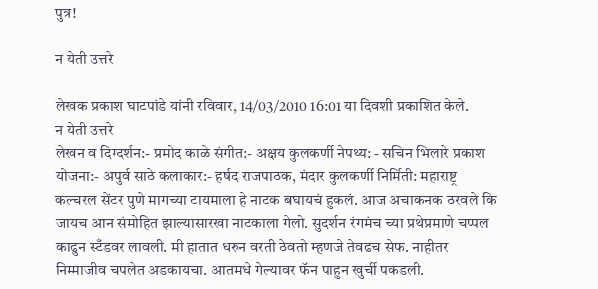पुत्र!

न येती उत्तरे

लेखक प्रकाश घाटपांडे यांनी रविवार, 14/03/2010 16:01 या दिवशी प्रकाशित केले.
न येती उत्तरे
लेखन व दिग्दर्शन:- प्रमोद काळे संगीत:- अक्षय कुलकर्णी नेपथ्य: - सचिन भिलारे प्रकाश योजना:- अपुर्व साठे कलाकार:- हर्षद राजपाठक, मंदार कुलकर्णी निर्मिती: महाराष्ट्र कल्चरल सेंटर पुणे मागच्या टायमाला हे नाटक बघायचं हुकलं. आज अचाकनक ठरवले कि जायच आन संमोहित झाल्यासारखा नाटकाला गेलो. सुदर्शन रंगमंच च्या प्रथेप्रमाणे चप्पल काढुन स्टँडवर लावली. मी हातात धरुन वरती ठेवतो म्हणजे तेवढच सेफ. नाहीतर निम्माजीव चपलेत अडकायचा. आतमधे गेल्यावर फॅन पाहुन खुर्ची पकडली.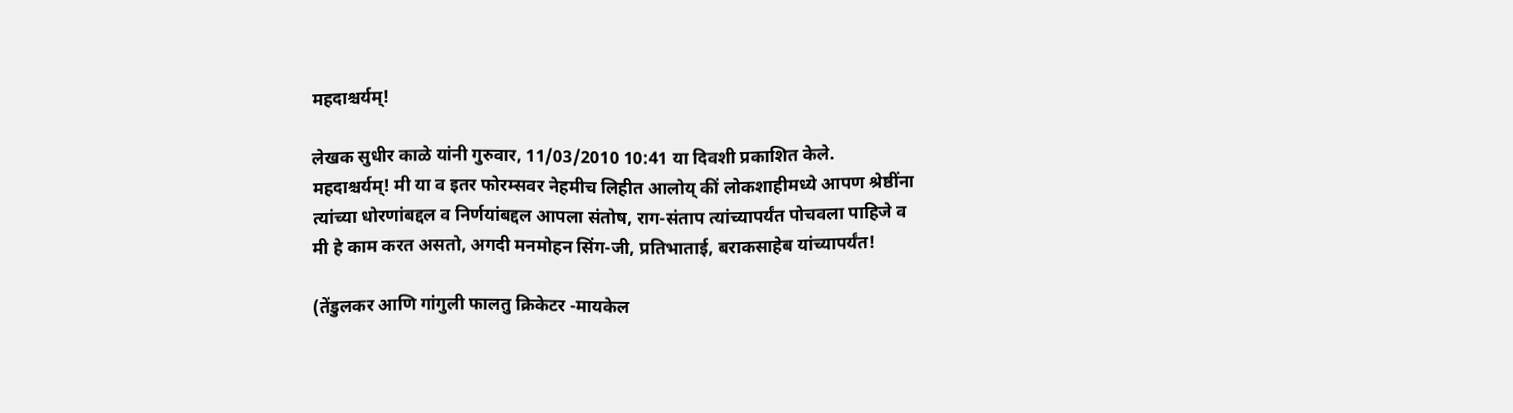महदाश्चर्यम्!

लेखक सुधीर काळे यांनी गुरुवार, 11/03/2010 10:41 या दिवशी प्रकाशित केले.
महदाश्चर्यम्! मी या व इतर फोरम्सवर नेहमीच लिहीत आलोय् कीं लोकशाहीमध्ये आपण श्रेष्ठींना त्यांच्या धोरणांबद्दल व निर्णयांबद्दल आपला संतोष, राग-संताप त्यांच्यापर्यंत पोचवला पाहिजे व मी हे काम करत असतो, अगदी मनमोहन सिंग-जी, प्रतिभाताई, बराकसाहेब यांच्यापर्यंत!

(तेंडुलकर आणि गांगुली फालतु क्रिकेटर -मायकेल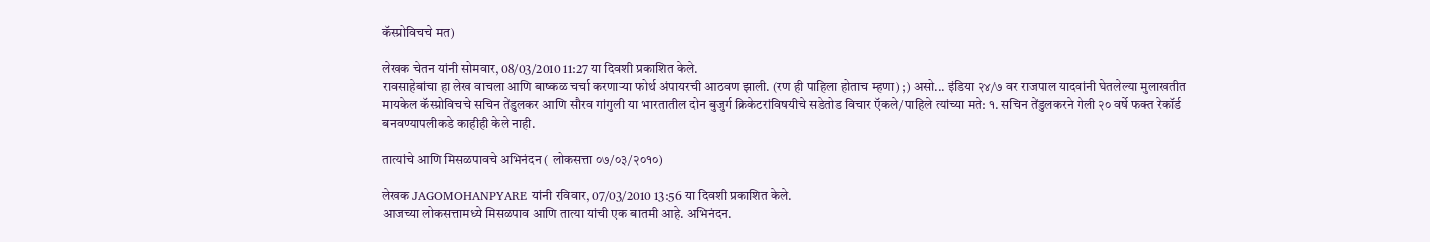कॅस्प्रोविचचे मत)

लेखक चेतन यांनी सोमवार, 08/03/2010 11:27 या दिवशी प्रकाशित केले.
रावसाहेबांचा हा लेख वाचला आणि बाष्कळ चर्चा करणार्‍या फोर्थ अंपायरची आठवण झाली. (रण ही पाहिला होताच म्हणा) ;) असो... इंडिया २४/७ वर राजपाल यादवांनी घेतलेल्या मुलाखतीत मायकेल कॅस्प्रोविचचे सचिन तेंडुलकर आणि सौरव गांगुली या भारतातील दोन बुजुर्ग क्रिकेटरांविषयीचे सडेतोड विचार ऍकले/पाहिले त्यांच्या मते: १. सचिन तेंडुलकरने गेली २० वर्षे फक्त रेकॉर्ड बनवण्यापलीकडे काहीही केले नाही.

तात्यांचे आणि मिसळपावचे अभिनंदन ( लोकसत्ता ०७/०३/२०१०)

लेखक JAGOMOHANPYARE यांनी रविवार, 07/03/2010 13:56 या दिवशी प्रकाशित केले.
आजच्या लोकसत्तामध्ये मिसळपाव आणि तात्या यांची एक बातमी आहे. अभिनंदन.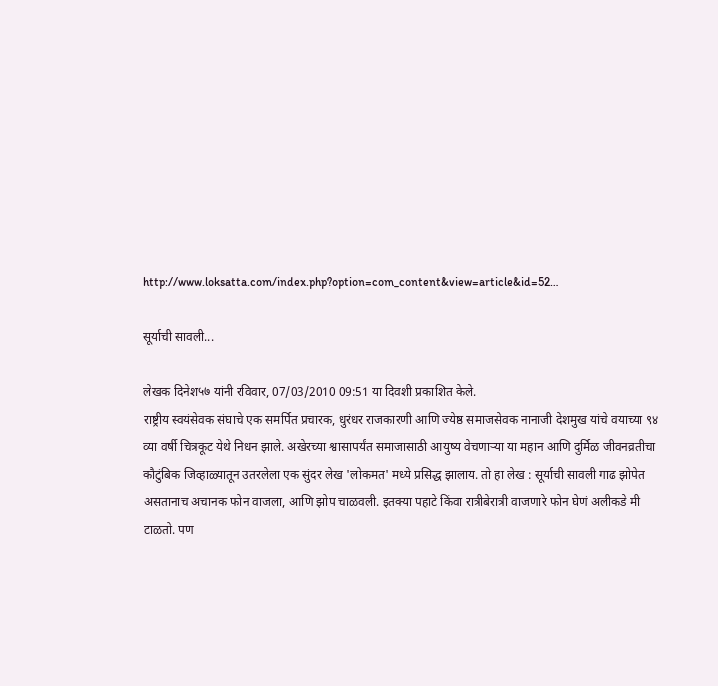http://www.loksatta.com/index.php?option=com_content&view=article&id=52…

सूर्याची सावली...

लेखक दिनेश५७ यांनी रविवार, 07/03/2010 09:51 या दिवशी प्रकाशित केले.
राष्ट्रीय स्वयंसेवक संघाचे एक समर्पित प्रचारक, धुरंधर राजकारणी आणि ज्येष्ठ समाजसेवक नानाजी देशमुख यांचे वयाच्या ९४ व्या वर्षी चित्रकूट येथे निधन झाले. अखेरच्या श्वासापर्यंत समाजासाठी आयुष्य वेचणार्‍या या महान आणि दुर्मिळ जीवनव्रतीचा कौटुंबिक जिव्हाळ्यातून उतरलेला एक सुंदर लेख 'लोकमत' मध्ये प्रसिद्ध झालाय. तो हा लेख : सूर्याची सावली गाढ झोपेत असतानाच अचानक फोन वाजला, आणि झोप चाळवली. इतक्या पहाटे किंवा रात्रीबेरात्री वाजणारे फोन घेणं अलीकडे मी टाळतो. पण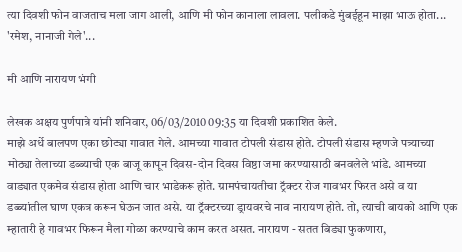त्या दिवशी फोन वाजताच मला जाग आली, आणि मी फोन कानाला लावला. पलीकडे मुंबईहून माझा भाऊ होता... 'रमेश, नानाजी गेले'...

मी आणि नारायण भंगी

लेखक अक्षय पुर्णपात्रे यांनी शनिवार, 06/03/2010 09:35 या दिवशी प्रकाशित केले.
माझे अर्धे बालपण एका छोट्या गावात गेले. आमच्या गावात टोपली संडास होते. टोपली संडास म्हणजे पत्र्याच्या मोठ्या तेलाच्या डब्ब्याची एक बाजू कापून दिवस-दोन दिवस विष्ठा जमा करण्यासाठी बनवलेले भांडे. आमच्या वाड्यात एकमेव संडास होता आणि चार भाडेकरू होते. ग्रामपंचायतीचा ट्रॅक्टर रोज गावभर फिरत असे व या डब्ब्यांतील घाण एकत्र करून घेऊन जात असे. या ट्रॅक्टरच्या ड्रायवरचे नाव नारायण होते. तो, त्याची बायको आणि एक म्हातारी हे गावभर फिरून मैला गोळा करण्याचे काम करत असत. नारायण - सतत बिड्या फुकणारा,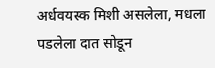अर्धवयस्क मिशी असलेला, मधला पडलेला दात सोडून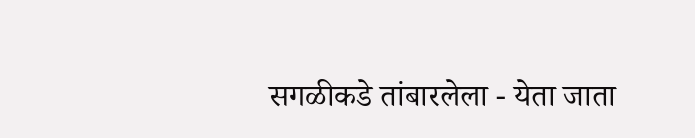सगळीकडे तांबारलेला - येता जाता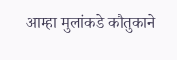आम्हा मुलांकडे कौतुकाने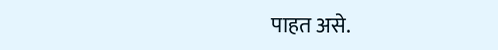पाहत असे.